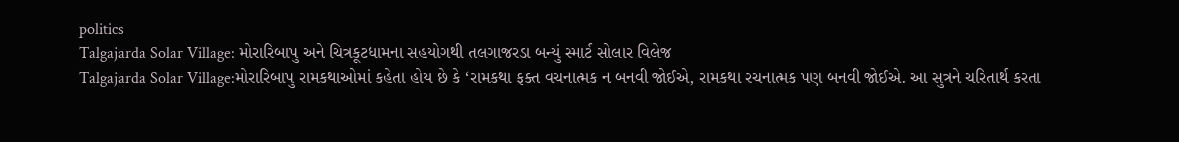politics
Talgajarda Solar Village: મોરારિબાપુ અને ચિત્રકૂટધામના સહયોગથી તલગાજરડા બન્યું સ્માર્ટ સોલાર વિલેજ
Talgajarda Solar Village:મોરારિબાપુ રામકથાઓમાં કહેતા હોય છે કે ‘રામકથા ફક્ત વચનાત્મક ન બનવી જોઈએ, રામકથા રચનાત્મક પણ બનવી જોઈએ. આ સુત્રને ચરિતાર્થ કરતા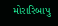મોરારિબાપુ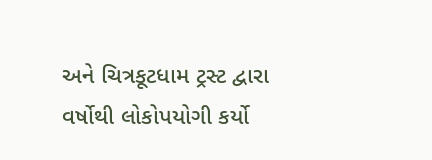અને ચિત્રકૂટધામ ટ્રસ્ટ દ્વારા વર્ષોથી લોકોપયોગી કર્યો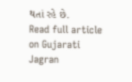થતાં રહે છે.
Read full article on Gujarati Jagran